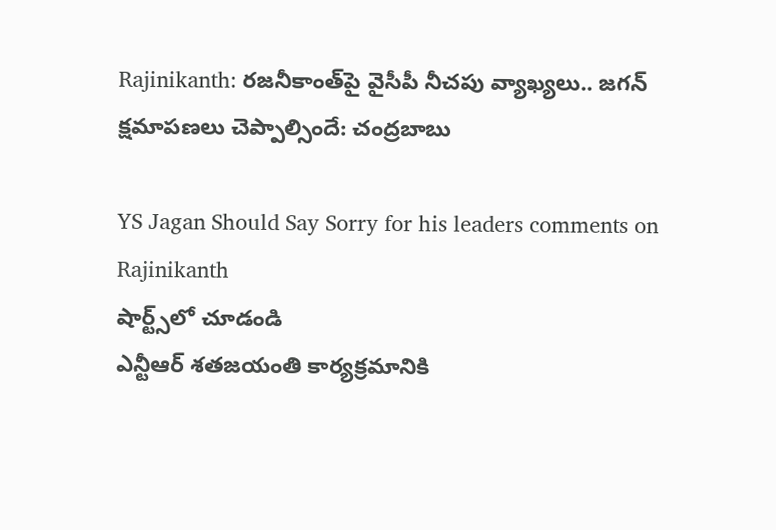Rajinikanth: రజనీకాంత్‌పై వైసీపీ నీచపు వ్యాఖ్యలు.. జగన్ క్షమాపణలు చెప్పాల్సిందే: చంద్రబాబు

YS Jagan Should Say Sorry for his leaders comments on Rajinikanth
షార్ట్స్‌లో చూడండి
ఎన్టీఆర్ శతజయంతి కార్యక్రమానికి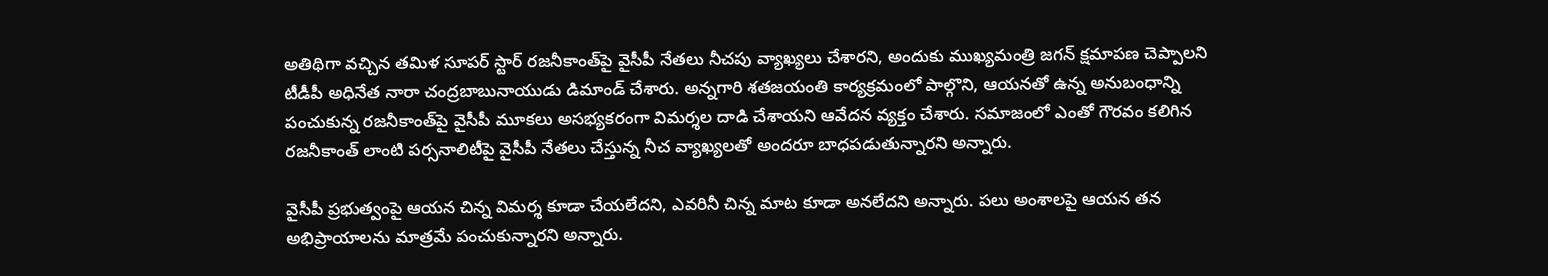అతిథిగా వచ్చిన తమిళ సూపర్ స్టార్‌ రజనీకాంత్‌పై వైసీపీ నేతలు నీచపు వ్యాఖ్యలు చేశారని, అందుకు ముఖ్యమంత్రి జగన్ క్షమాపణ చెప్పాలని టీడీపీ అధినేత నారా చంద్రబాబునాయుడు డిమాండ్ చేశారు. అన్నగారి శతజయంతి కార్యక్రమంలో పాల్గొని, ఆయనతో ఉన్న అనుబంధాన్ని పంచుకున్న రజనీకాంత్‌పై వైసీపీ మూకలు అసభ్యకరంగా విమర్శల దాడి చేశాయని ఆవేదన వ్యక్తం చేశారు. సమాజంలో ఎంతో గౌరవం కలిగిన రజనీకాంత్ లాంటి పర్సనాలిటీపై వైసీపీ నేతలు చేస్తున్న నీచ వ్యాఖ్యలతో అందరూ బాధపడుతున్నారని అన్నారు.

వైసీపీ ప్రభుత్వంపై ఆయన చిన్న విమర్శ కూడా చేయలేదని, ఎవరినీ చిన్న మాట కూడా అనలేదని అన్నారు. పలు అంశాలపై ఆయన తన అభిప్రాయాలను మాత్రమే పంచుకున్నారని అన్నారు.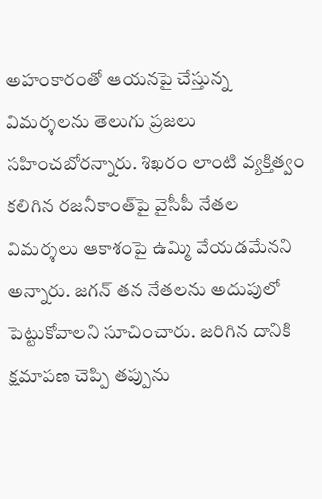అహంకారంతో ఆయనపై చేస్తున్న విమర్శలను తెలుగు ప్రజలు సహించబోరన్నారు. శిఖరం లాంటి వ్యక్తిత్వం కలిగిన రజనీకాంత్‌పై వైసీపీ నేతల విమర్శలు ఆకాశంపై ఉమ్మి వేయడమేనని అన్నారు. జగన్ తన నేతలను అదుపులో పెట్టుకోవాలని సూచించారు. జరిగిన దానికి క్షమాపణ చెప్పి తప్పును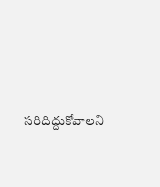సరిదిద్దుకోవాలని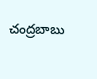చంద్రబాబు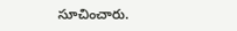సూచించారు.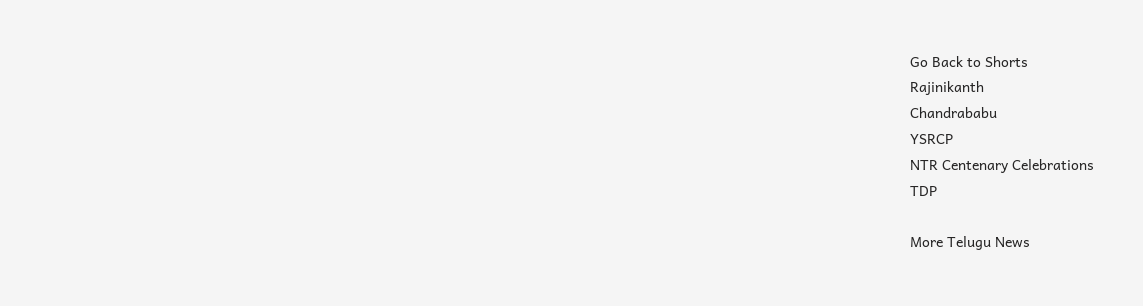Go Back to Shorts
Rajinikanth
Chandrababu
YSRCP
NTR Centenary Celebrations
TDP

More Telugu News